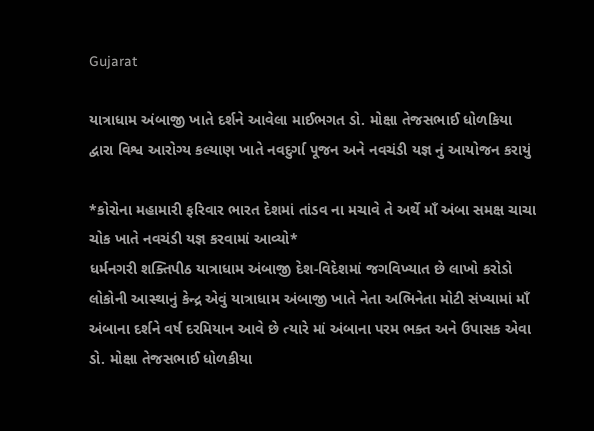Gujarat

યાત્રાધામ અંબાજી ખાતે દર્શને આવેલા માઈભગત ડો. મોક્ષા તેજસભાઈ ધોળકિયા દ્વારા વિશ્વ આરોગ્ય કલ્યાણ ખાતે નવદુર્ગા પૂજન અને નવચંડી યજ્ઞ નું આયોજન કરાયું

*કોરોના મહામારી ફરિવાર ભારત દેશમાં તાંડવ ના મચાવે તે અર્થે માઁ અંબા સમક્ષ ચાચા ચોક ખાતે નવચંડી યજ્ઞ કરવામાં આવ્યો*
ધર્મનગરી શક્તિપીઠ યાત્રાધામ અંબાજી દેશ-વિદેશમાં જગવિખ્યાત છે લાખો કરોડો લોકોની આસ્થાનું કેન્દ્ર એવું યાત્રાધામ અંબાજી ખાતે નેતા અભિનેતા મોટી સંખ્યામાં માઁ અંબાના દર્શને વર્ષ દરમિયાન આવે છે ત્યારે માં અંબાના પરમ ભક્ત અને ઉપાસક એવા ડો. મોક્ષા તેજસભાઈ ધોળકીયા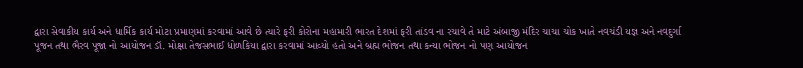દ્વારા સેવાકીય કાર્ય અને ધાર્મિક કાર્ય મોટા પ્રમાણમાં કરવામાં આવે છે ત્યારે ફરી કોરોના મહામારી ભારત દેશમાં ફરી તાંડવ ના રચાવે તે માટે અંબાજી મંદિર ચાચા ચોક ખાતે નવચંડી યજ્ઞ અને નવદુર્ગા પૂજન તથા ભૈરવ પૂજા નો આયોજન ડૉ. મોક્ષા તેજસભાઈ ધોળકિયા દ્વારા કરવામાં આવ્યો હતો અને બ્રહ્મ ભોજન તથા કન્યા ભોજન નો પણ આયોજન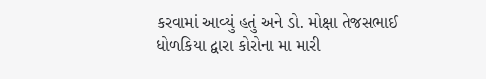કરવામાં આવ્યું હતું અને ડો. મોક્ષા તેજસભાઈ ધોળકિયા દ્વારા કોરોના મા મારી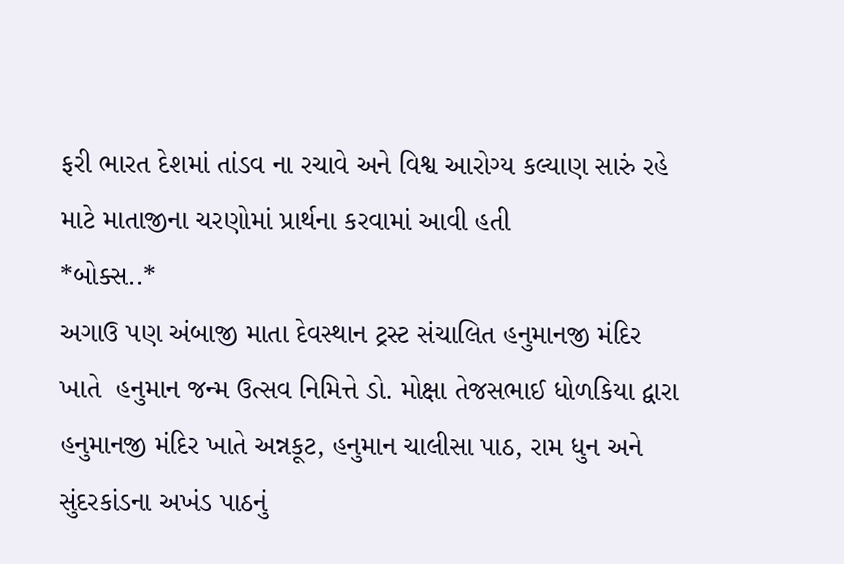ફરી ભારત દેશમાં તાંડવ ના રચાવે અને વિશ્વ આરોગ્ય કલ્યાણ સારું રહે માટે માતાજીના ચરણોમાં પ્રાર્થના કરવામાં આવી હતી
*બોક્સ..*
અગાઉ પણ અંબાજી માતા દેવસ્થાન ટ્રસ્ટ સંચાલિત હનુમાનજી મંદિર ખાતે  હનુમાન જન્મ ઉત્સવ નિમિત્તે ડો. મોક્ષા તેજસભાઈ ધોળકિયા દ્વારા હનુમાનજી મંદિર ખાતે અન્નકૂટ, હનુમાન ચાલીસા પાઠ, રામ ધુન અને સુંદરકાંડના અખંડ પાઠનું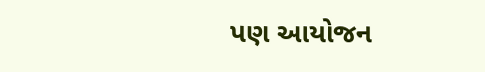પણ આયોજન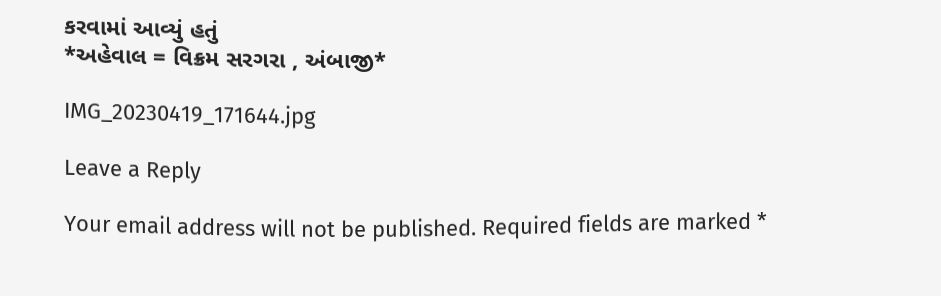કરવામાં આવ્યું હતું
*અહેવાલ = વિક્રમ સરગરા , અંબાજી*

IMG_20230419_171644.jpg

Leave a Reply

Your email address will not be published. Required fields are marked *